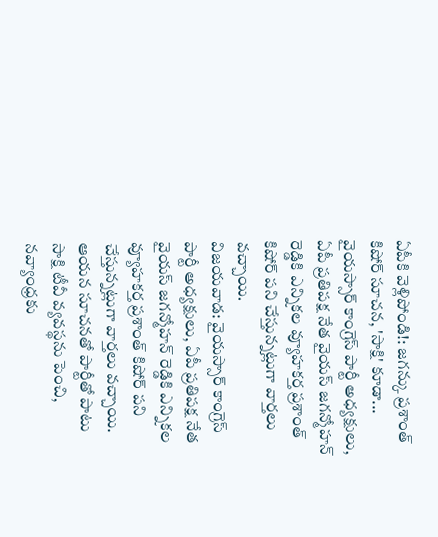ఏపీకి వెళ్లిపోండి!: జగన్కు ప్రశాంత్ కిషోర్ సూచన, 'సాక్షి' కూడా...
వైయస్సార్ కాంగ్రెస్ పార్టీ అధ్యక్షులు, ఏపీ ప్రతిపక్ష నేత వైయస్ జగన్మోహన్ రెడ్డికి ఎన్నికల వ్యూహకర్త ప్రశాంత్ కిషోర్ పని చేస్తున్నట్లుగా వార్తలు వచ్చాయి.
విజయవాడ: వైయస్సార్ కాంగ్రెస్ పార్టీ అధ్యక్షులు, ఏపీ ప్రతిపక్ష నేత వైయస్ జగన్మోహన్ రెడ్డికి ఎన్నికల వ్యూహకర్త ప్రశాంత్ కిషోర్ పని చేస్తున్నట్లుగా వార్తలు వచ్చాయి. ఆయన సూచనతో పార్టీతో పాటు సాక్షి టీవీ వ్యవస్థను పెంచి, నవ్యాంధ్రకు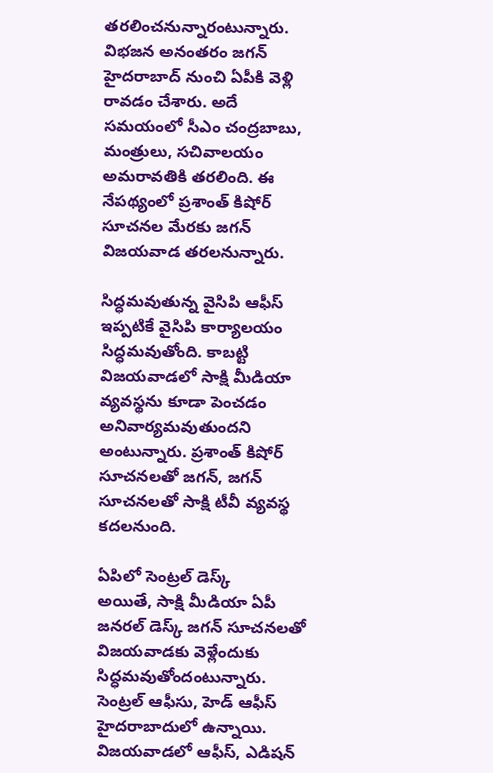తరలించనున్నారంటున్నారు.
విభజన అనంతరం జగన్ హైదరాబాద్ నుంచి ఏపీకి వెళ్లి రావడం చేశారు. అదే సమయంలో సీఎం చంద్రబాబు, మంత్రులు, సచివాలయం అమరావతికి తరలింది. ఈ నేపథ్యంలో ప్రశాంత్ కిషోర్ సూచనల మేరకు జగన్ విజయవాడ తరలనున్నారు.

సిద్ధమవుతున్న వైసిపి ఆఫీస్
ఇప్పటికే వైసిపి కార్యాలయం సిద్ధమవుతోంది. కాబట్టి విజయవాడలో సాక్షి మీడియా వ్యవస్థను కూడా పెంచడం అనివార్యమవుతుందని అంటున్నారు. ప్రశాంత్ కిషోర్ సూచనలతో జగన్, జగన్ సూచనలతో సాక్షి టీవీ వ్యవస్థ కదలనుంది.

ఏపిలో సెంట్రల్ డెస్క్
అయితే, సాక్షి మీడియా ఏపీ జనరల్ డెస్క్ జగన్ సూచనలతో విజయవాడకు వెళ్లేందుకు సిద్ధమవుతోందంటున్నారు. సెంట్రల్ ఆఫీసు, హెడ్ ఆఫీస్ హైదరాబాదులో ఉన్నాయి. విజయవాడలో ఆఫీస్, ఎడిషన్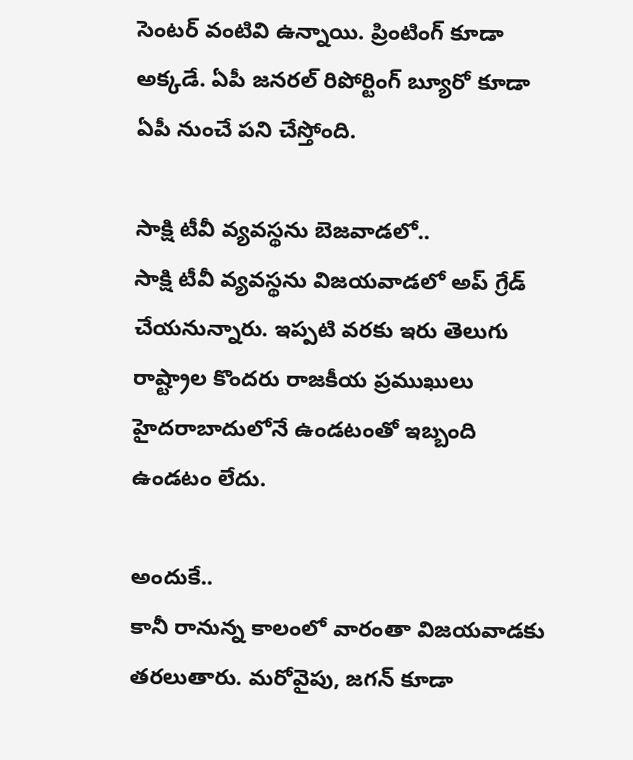సెంటర్ వంటివి ఉన్నాయి. ప్రింటింగ్ కూడా అక్కడే. ఏపీ జనరల్ రిపోర్టింగ్ బ్యూరో కూడా ఏపీ నుంచే పని చేస్తోంది.

సాక్షి టీవీ వ్యవస్థను బెజవాడలో..
సాక్షి టీవీ వ్యవస్థను విజయవాడలో అప్ గ్రేడ్ చేయనున్నారు. ఇప్పటి వరకు ఇరు తెలుగు రాష్ట్రాల కొందరు రాజకీయ ప్రముఖులు హైదరాబాదులోనే ఉండటంతో ఇబ్బంది ఉండటం లేదు.

అందుకే..
కానీ రానున్న కాలంలో వారంతా విజయవాడకు తరలుతారు. మరోవైపు, జగన్ కూడా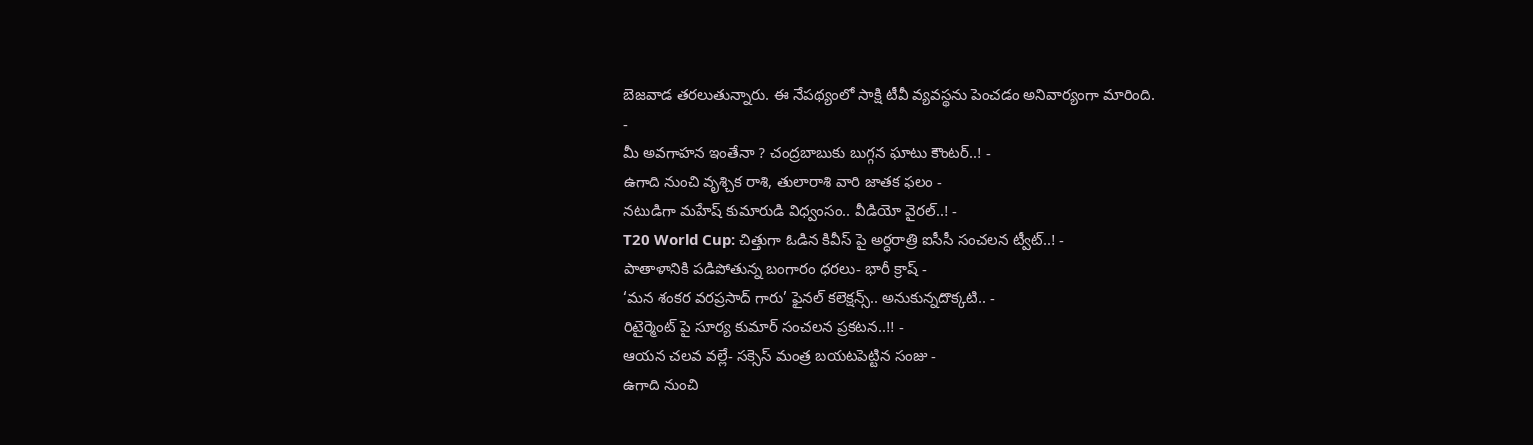బెజవాడ తరలుతున్నారు. ఈ నేపథ్యంలో సాక్షి టీవీ వ్యవస్థను పెంచడం అనివార్యంగా మారింది.
-
మీ అవగాహన ఇంతేనా ? చంద్రబాబుకు బుగ్గన ఘాటు కౌంటర్..! -
ఉగాది నుంచి వృశ్చిక రాశి, తులారాశి వారి జాతక ఫలం -
నటుడిగా మహేష్ కుమారుడి విధ్వంసం.. వీడియో వైరల్..! -
T20 World Cup: చిత్తుగా ఓడిన కివీస్ పై అర్ధరాత్రి ఐసీసీ సంచలన ట్వీట్..! -
పాతాళానికి పడిపోతున్న బంగారం ధరలు- భారీ క్రాష్ -
‘మన శంకర వరప్రసాద్ గారు’ ఫైనల్ కలెక్షన్స్.. అనుకున్నదొక్కటి.. -
రిటైర్మెంట్ పై సూర్య కుమార్ సంచలన ప్రకటన..!! -
ఆయన చలవ వల్లే- సక్సెస్ మంత్ర బయటపెట్టిన సంజు -
ఉగాది నుంచి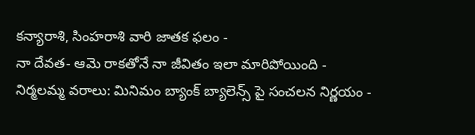కన్యారాశి, సింహరాశి వారి జాతక ఫలం -
నా దేవత- ఆమె రాకతోనే నా జీవితం ఇలా మారిపోయింది -
నిర్మలమ్మ వరాలు: మినిమం బ్యాంక్ బ్యాలెన్స్ పై సంచలన నిర్ణయం -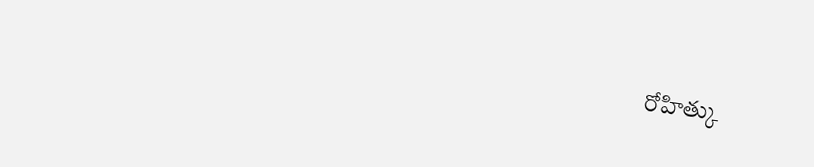రోహిత్కు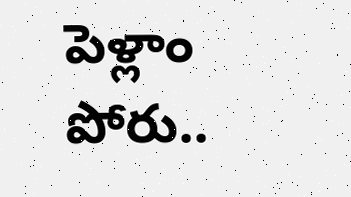పెళ్లాం పోరు..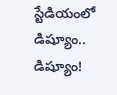స్టేడియంలో డిష్యూం.. డిష్యూం!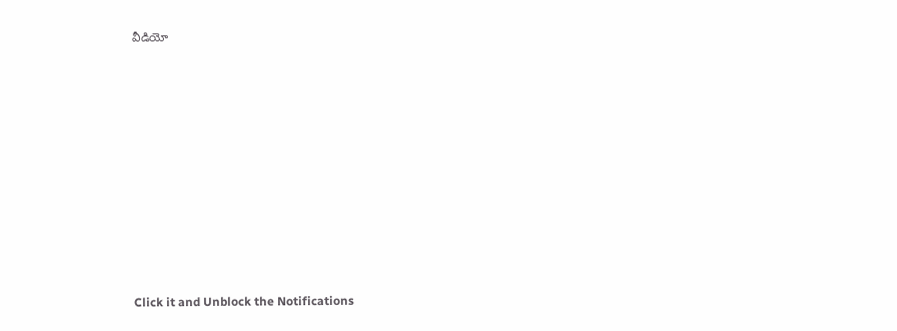వీడియో












Click it and Unblock the Notifications